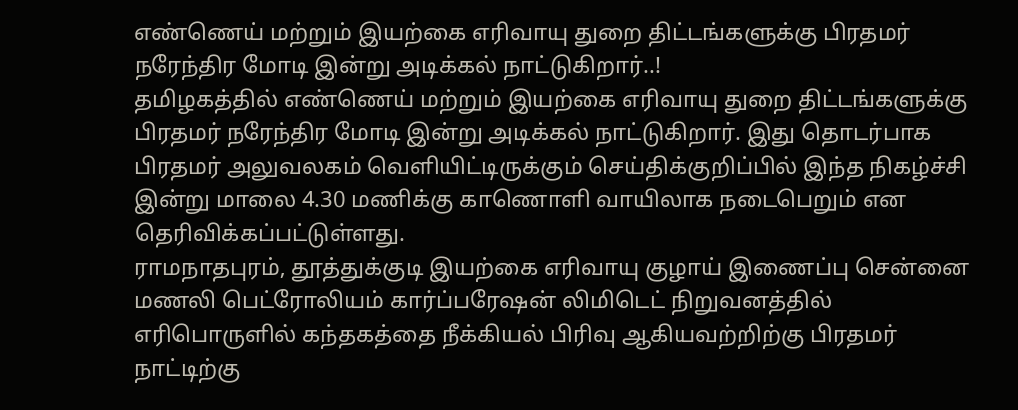எண்ணெய் மற்றும் இயற்கை எரிவாயு துறை திட்டங்களுக்கு பிரதமர் நரேந்திர மோடி இன்று அடிக்கல் நாட்டுகிறார்..!
தமிழகத்தில் எண்ணெய் மற்றும் இயற்கை எரிவாயு துறை திட்டங்களுக்கு பிரதமர் நரேந்திர மோடி இன்று அடிக்கல் நாட்டுகிறார். இது தொடர்பாக பிரதமர் அலுவலகம் வெளியிட்டிருக்கும் செய்திக்குறிப்பில் இந்த நிகழ்ச்சி இன்று மாலை 4.30 மணிக்கு காணொளி வாயிலாக நடைபெறும் என தெரிவிக்கப்பட்டுள்ளது.
ராமநாதபுரம், தூத்துக்குடி இயற்கை எரிவாயு குழாய் இணைப்பு சென்னை மணலி பெட்ரோலியம் கார்ப்பரேஷன் லிமிடெட் நிறுவனத்தில் எரிபொருளில் கந்தகத்தை நீக்கியல் பிரிவு ஆகியவற்றிற்கு பிரதமர் நாட்டிற்கு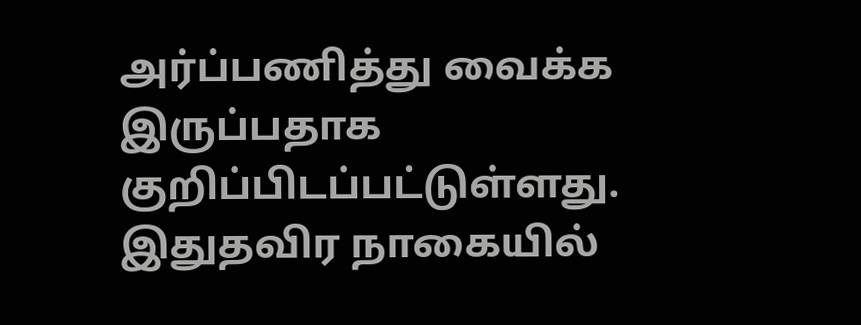அர்ப்பணித்து வைக்க இருப்பதாக குறிப்பிடப்பட்டுள்ளது.
இதுதவிர நாகையில்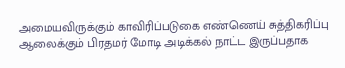அமையவிருக்கும் காவிரிப்படுகை எண்ணெய் சுத்திகரிப்பு ஆலைக்கும் பிரதமர் மோடி அடிக்கல் நாட்ட இருப்பதாக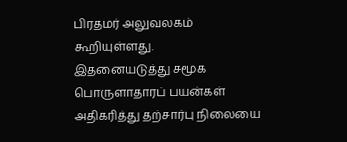பிரதமர் அலுவலகம் கூறியுள்ளது.
இதனையடுத்து சமூக பொருளாதாரப் பயன்கள் அதிகரித்து தற்சார்பு நிலையை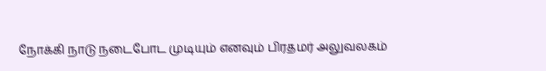நோக்கி நாடு நடைபோட முடியும் எனவும் பிரதமர் அலுவலகம்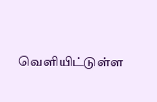வெளியிட்டுள்ள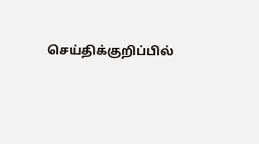செய்திக்குறிப்பில்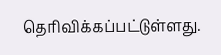தெரிவிக்கப்பட்டுள்ளது.